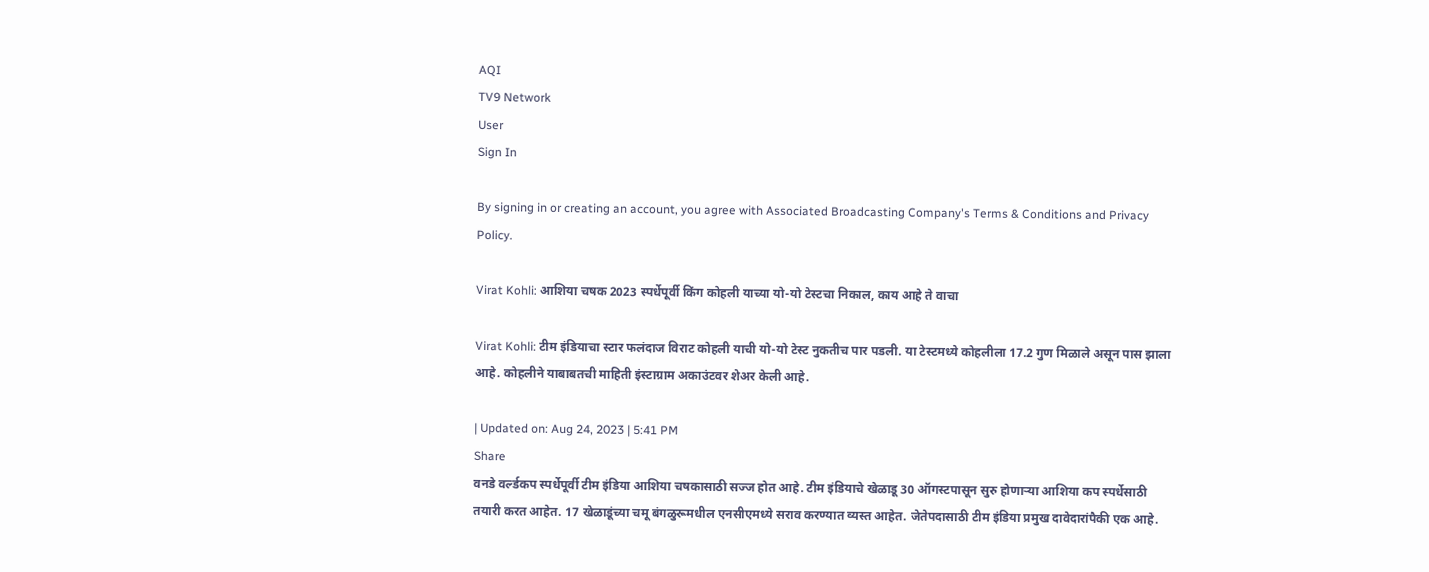AQI
TV9 Network
User
Sign In

By signing in or creating an account, you agree with Associated Broadcasting Company's Terms & Conditions and Privacy Policy.

Virat Kohli: आशिया चषक 2023 स्पर्धेपूर्वी किंग कोहली याच्या यो-यो टेस्टचा निकाल, काय आहे ते वाचा

Virat Kohli: टीम इंडियाचा स्टार फलंदाज विराट कोहली याची यो-यो टेस्ट नुकतीच पार पडली. या टेस्टमध्ये कोहलीला 17.2 गुण मिळाले असून पास झाला आहे. कोहलीने याबाबतची माहिती इंस्टाग्राम अकाउंटवर शेअर केली आहे.

| Updated on: Aug 24, 2023 | 5:41 PM
Share
वनडे वर्ल्डकप स्पर्धेपूर्वी टीम इंडिया आशिया चषकासाठी सज्ज होत आहे. टीम इंडियाचे खेळाडू 30 ऑगस्टपासून सुरु होणाऱ्या आशिया कप स्पर्धेसाठी तयारी करत आहेत. 17 खेळाडूंच्या चमू बंगळुरूमधील एनसीएमध्ये सराव करण्यात व्यस्त आहेत. जेतेपदासाठी टीम इंडिया प्रमुख दावेदारांपैकी एक आहे.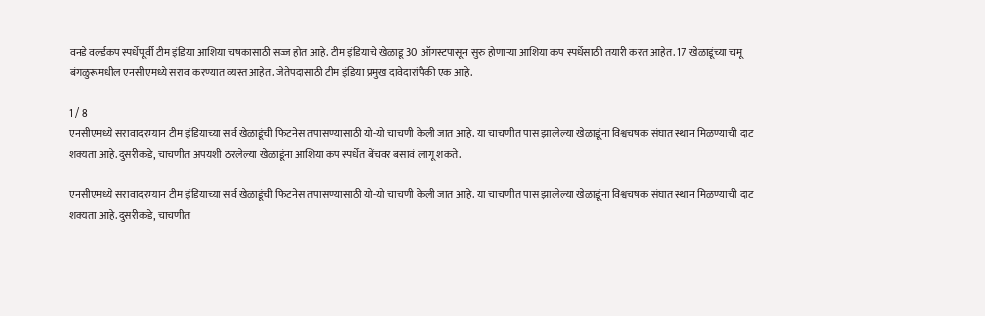वनडे वर्ल्डकप स्पर्धेपूर्वी टीम इंडिया आशिया चषकासाठी सज्ज होत आहे. टीम इंडियाचे खेळाडू 30 ऑगस्टपासून सुरु होणाऱ्या आशिया कप स्पर्धेसाठी तयारी करत आहेत. 17 खेळाडूंच्या चमू बंगळुरूमधील एनसीएमध्ये सराव करण्यात व्यस्त आहेत. जेतेपदासाठी टीम इंडिया प्रमुख दावेदारांपैकी एक आहे.

1 / 8
एनसीएमध्ये सरावादरम्यान टीम इंडियाच्या सर्व खेळाडूंची फिटनेस तपासण्यासाठी यो-यो चाचणी केली जात आहे. या चाचणीत पास झालेल्या खेळाडूंना विश्वचषक संघात स्थान मिळण्याची दाट शक्यता आहे.दुसरीकडे, चाचणीत अपयशी ठरलेल्या खेळाडूंना आशिया कप स्पर्धेत बेंचवर बसावं लागू शकते.

एनसीएमध्ये सरावादरम्यान टीम इंडियाच्या सर्व खेळाडूंची फिटनेस तपासण्यासाठी यो-यो चाचणी केली जात आहे. या चाचणीत पास झालेल्या खेळाडूंना विश्वचषक संघात स्थान मिळण्याची दाट शक्यता आहे.दुसरीकडे, चाचणीत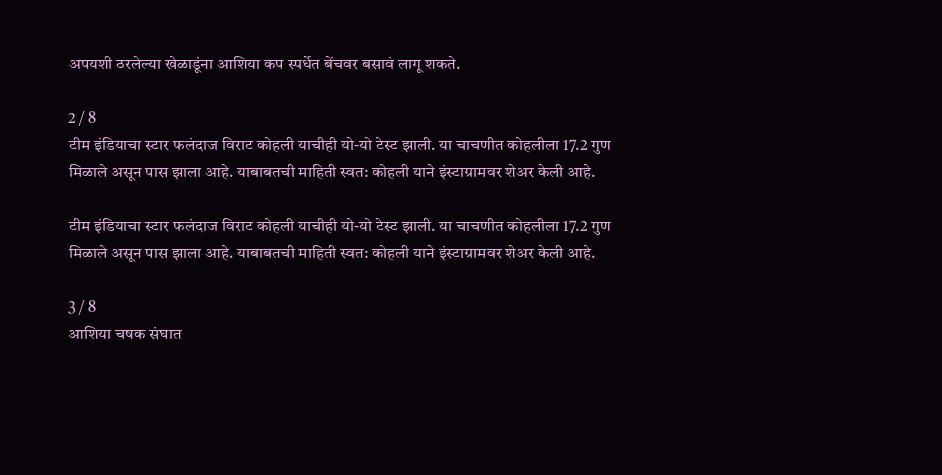अपयशी ठरलेल्या खेळाडूंना आशिया कप स्पर्धेत बेंचवर बसावं लागू शकते.

2 / 8
टीम इंडियाचा स्टार फलंदाज विराट कोहली याचीही यो-यो टेस्ट झाली. या चाचणीत कोहलीला 17.2 गुण मिळाले असून पास झाला आहे. याबाबतची माहिती स्वत: कोहली याने इंस्टाग्रामवर शेअर केली आहे.

टीम इंडियाचा स्टार फलंदाज विराट कोहली याचीही यो-यो टेस्ट झाली. या चाचणीत कोहलीला 17.2 गुण मिळाले असून पास झाला आहे. याबाबतची माहिती स्वत: कोहली याने इंस्टाग्रामवर शेअर केली आहे.

3 / 8
आशिया चषक संघात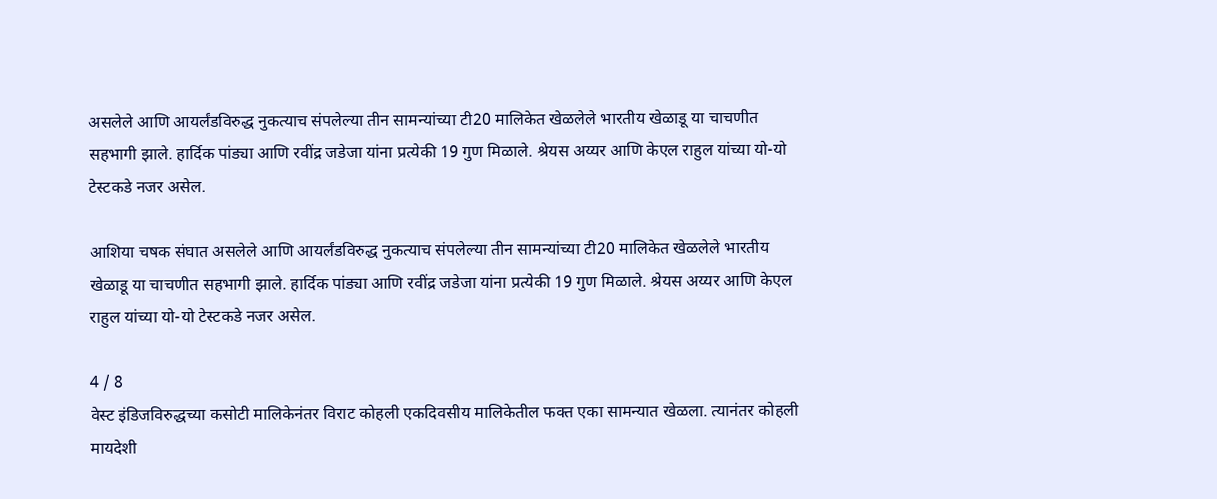असलेले आणि आयर्लंडविरुद्ध नुकत्याच संपलेल्या तीन सामन्यांच्या टी20 मालिकेत खेळलेले भारतीय खेळाडू या चाचणीत सहभागी झाले. हार्दिक पांड्या आणि रवींद्र जडेजा यांना प्रत्येकी 19 गुण मिळाले. श्रेयस अय्यर आणि केएल राहुल यांच्या यो-यो टेस्टकडे नजर असेल.

आशिया चषक संघात असलेले आणि आयर्लंडविरुद्ध नुकत्याच संपलेल्या तीन सामन्यांच्या टी20 मालिकेत खेळलेले भारतीय खेळाडू या चाचणीत सहभागी झाले. हार्दिक पांड्या आणि रवींद्र जडेजा यांना प्रत्येकी 19 गुण मिळाले. श्रेयस अय्यर आणि केएल राहुल यांच्या यो-यो टेस्टकडे नजर असेल.

4 / 8
वेस्ट इंडिजविरुद्धच्या कसोटी मालिकेनंतर विराट कोहली एकदिवसीय मालिकेतील फक्त एका सामन्यात खेळला. त्यानंतर कोहली मायदेशी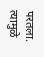परतला. त्यामुळे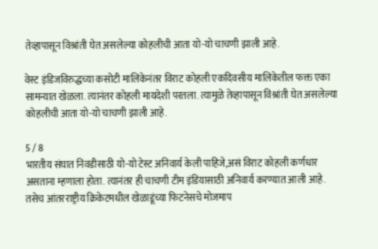तेव्हापासून विश्रांती घेत असलेल्या कोहलीची आता यो-यो चाचणी झाली आहे.

वेस्ट इंडिजविरुद्धच्या कसोटी मालिकेनंतर विराट कोहली एकदिवसीय मालिकेतील फक्त एका सामन्यात खेळला. त्यानंतर कोहली मायदेशी परतला. त्यामुळे तेव्हापासून विश्रांती घेत असलेल्या कोहलीची आता यो-यो चाचणी झाली आहे.

5 / 8
भारतीय संघात निवडीसाठी यो-यो टेस्ट अनिवार्य केली पाहिजे,असं विराट कोहली कर्णधार असताना म्हणाला होता. त्यानंतर ही चाचणी टीम इंडियासाठी अनिवार्य करण्यात आली आहे. तसेच आंतरराष्ट्रीय क्रिकेटमधील खेळाडूंच्या फिटनेसचे मोजमाप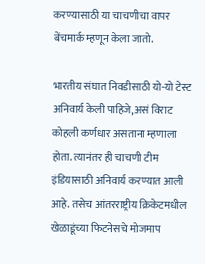करण्यासाठी या चाचणीचा वापर बेंचमार्क म्हणून केला जातो.

भारतीय संघात निवडीसाठी यो-यो टेस्ट अनिवार्य केली पाहिजे,असं विराट कोहली कर्णधार असताना म्हणाला होता. त्यानंतर ही चाचणी टीम इंडियासाठी अनिवार्य करण्यात आली आहे. तसेच आंतरराष्ट्रीय क्रिकेटमधील खेळाडूंच्या फिटनेसचे मोजमाप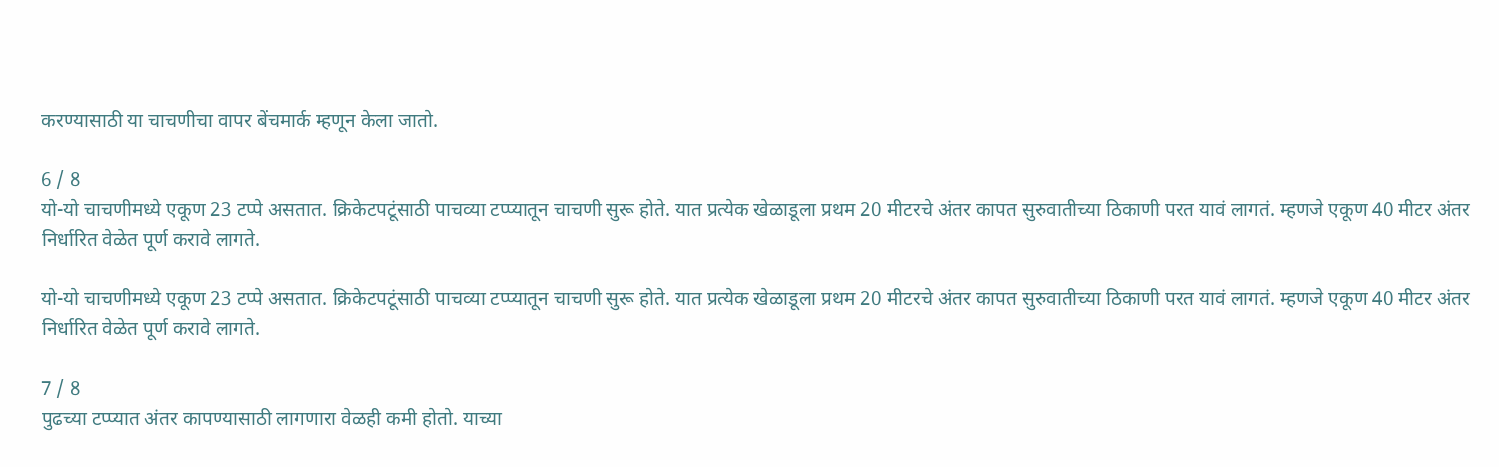करण्यासाठी या चाचणीचा वापर बेंचमार्क म्हणून केला जातो.

6 / 8
यो-यो चाचणीमध्ये एकूण 23 टप्पे असतात. क्रिकेटपटूंसाठी पाचव्या टप्प्यातून चाचणी सुरू होते. यात प्रत्येक खेळाडूला प्रथम 20 मीटरचे अंतर कापत सुरुवातीच्या ठिकाणी परत यावं लागतं. म्हणजे एकूण 40 मीटर अंतर निर्धारित वेळेत पूर्ण करावे लागते.

यो-यो चाचणीमध्ये एकूण 23 टप्पे असतात. क्रिकेटपटूंसाठी पाचव्या टप्प्यातून चाचणी सुरू होते. यात प्रत्येक खेळाडूला प्रथम 20 मीटरचे अंतर कापत सुरुवातीच्या ठिकाणी परत यावं लागतं. म्हणजे एकूण 40 मीटर अंतर निर्धारित वेळेत पूर्ण करावे लागते.

7 / 8
पुढच्या टप्प्यात अंतर कापण्यासाठी लागणारा वेळही कमी होतो. याच्या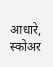आधारे, स्कोअर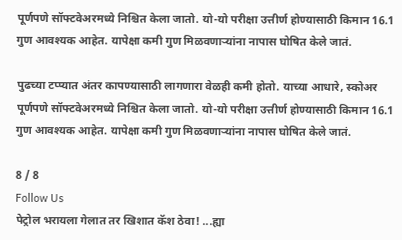पूर्णपणे सॉफ्टवेअरमध्ये निश्चित केला जातो. यो-यो परीक्षा उत्तीर्ण होण्यासाठी किमान 16.1 गुण आवश्यक आहेत. यापेक्षा कमी गुण मिळवणाऱ्यांना नापास घोषित केले जातं.

पुढच्या टप्प्यात अंतर कापण्यासाठी लागणारा वेळही कमी होतो. याच्या आधारे, स्कोअर पूर्णपणे सॉफ्टवेअरमध्ये निश्चित केला जातो. यो-यो परीक्षा उत्तीर्ण होण्यासाठी किमान 16.1 गुण आवश्यक आहेत. यापेक्षा कमी गुण मिळवणाऱ्यांना नापास घोषित केले जातं.

8 / 8
Follow Us
पेट्रोल भरायला गेलात तर खिशात कॅश ठेवा! ...ह्या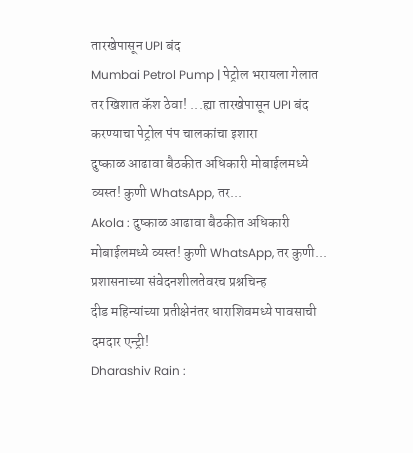तारखेपासून UPI बंद
Mumbai Petrol Pump | पेट्रोल भरायला गेलात तर खिशात कॅश ठेवा! ...ह्या तारखेपासून UPI बंद करण्याचा पेट्रोल पंप चालकांचा इशारा
दुष्काळ आढावा बैठकीत अधिकारी मोबाईलमध्ये व्यस्त! कुणी WhatsApp, तर...
Akola : दुष्काळ आढावा बैठकीत अधिकारी मोबाईलमध्ये व्यस्त! कुणी WhatsApp, तर कुणी... प्रशासनाच्या संवेदनशीलतेवरच प्रश्नचिन्ह
दीड महिन्यांच्या प्रतीक्षेनंतर धाराशिवमध्ये पावसाची दमदार एन्ट्री!
Dharashiv Rain :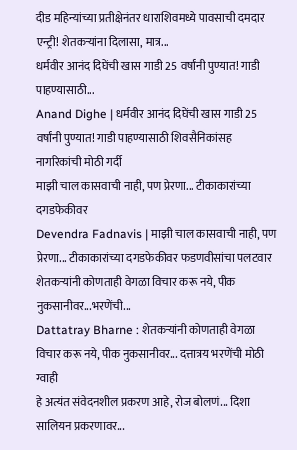दीड महिन्यांच्या प्रतीक्षेनंतर धाराशिवमध्ये पावसाची दमदार एन्ट्री! शेतकऱ्यांना दिलासा, मात्र...
धर्मवीर आनंद दिघेंची खास गाडी 25 वर्षांनी पुण्यात! गाडी पाहण्यासाठी...
Anand Dighe | धर्मवीर आनंद दिघेंची खास गाडी 25 वर्षांनी पुण्यात! गाडी पाहण्यासाठी शिवसैनिकांसह नागरिकांची मोठी गर्दी
माझी चाल कासवाची नाही, पण प्रेरणा... टीकाकारांच्या दगडफेकीवर
Devendra Fadnavis | माझी चाल कासवाची नाही, पण प्रेरणा... टीकाकारांच्या दगडफेकीवर फडणवीसांचा पलटवार
शेतकऱ्यांनी कोणताही वेगळा विचार करू नये, पीक नुकसानीवर...भरणेंची...
Dattatray Bharne : शेतकऱ्यांनी कोणताही वेगळा विचार करू नये, पीक नुकसानीवर... दत्तात्रय भरणेंची मोठी ग्वाही
हे अत्यंत संवेदनशील प्रकरण आहे, रोज बोलणं... दिशा सालियन प्रकरणावर...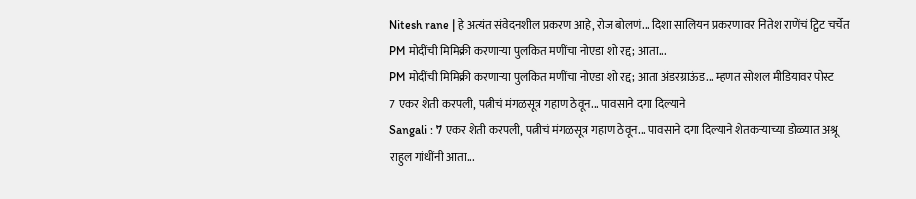Nitesh rane | हे अत्यंत संवेदनशील प्रकरण आहे, रोज बोलणं... दिशा सालियन प्रकरणावर नितेश राणेंचं ट्विट चर्चेत
PM मोदींची मिमिक्री करणाऱ्या पुलकित मणींचा नोएडा शो रद्द; आता...
PM मोदींची मिमिक्री करणाऱ्या पुलकित मणींचा नोएडा शो रद्द; आता अंडरग्राऊंड... म्हणत सोशल मीडियावर पोस्ट
7 एकर शेती करपली, पत्नीचं मंगळसूत्र गहाण ठेवून... पावसाने दगा दिल्याने
Sangali : 7 एकर शेती करपली, पत्नीचं मंगळसूत्र गहाण ठेवून... पावसाने दगा दिल्याने शेतकऱ्याच्या डोळ्यात अश्रू
राहुल गांधींनी आता...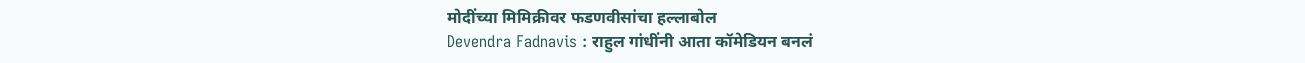मोदींच्या मिमिक्रीवर फडणवीसांचा हल्लाबोल
Devendra Fadnavis : राहुल गांधींनी आता कॉमेडियन बनलं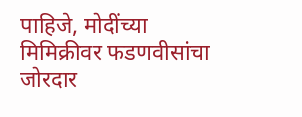पाहिजे, मोदींच्या मिमिक्रीवर फडणवीसांचा जोरदार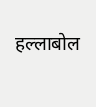हल्लाबोल